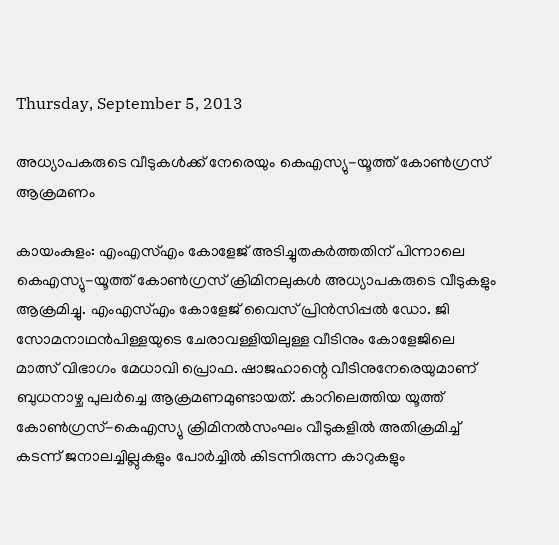Thursday, September 5, 2013

അധ്യാപകരുടെ വീടുകള്‍ക്ക് നേരെയും കെഎസ്യു-യൂത്ത് കോണ്‍ഗ്രസ് ആക്രമണം

കായംകുളം: എംഎസ്എം കോളേജ് അടിച്ചുതകര്‍ത്തതിന് പിന്നാലെ കെഎസ്യു-യൂത്ത് കോണ്‍ഗ്രസ് ക്രിമിനലുകള്‍ അധ്യാപകരുടെ വീടുകളും ആക്രമിച്ചു. എംഎസ്എം കോളേജ് വൈസ് പ്രിന്‍സിപ്പല്‍ ഡോ. ജി സോമനാഥന്‍പിള്ളയുടെ ചേരാവള്ളിയിലുള്ള വീടിനും കോളേജിലെ മാത്സ് വിഭാഗം മേധാവി പ്രൊഫ. ഷാജഹാന്റെ വീടിനുനേരെയുമാണ് ബുധനാഴ്ച പുലര്‍ച്ചെ ആക്രമണമുണ്ടായത്. കാറിലെത്തിയ യൂത്ത് കോണ്‍ഗ്രസ്-കെഎസ്യു ക്രിമിനല്‍സംഘം വീടുകളില്‍ അതിക്രമിച്ച് കടന്ന് ജനാലച്ചില്ലുകളും പോര്‍ച്ചില്‍ കിടന്നിരുന്ന കാറുകളും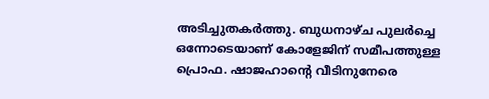അടിച്ചുതകര്‍ത്തു. ബുധനാഴ്ച പുലര്‍ച്ചെ ഒന്നോടെയാണ് കോളേജിന് സമീപത്തുള്ള പ്രൊഫ. ഷാജഹാന്റെ വീടിനുനേരെ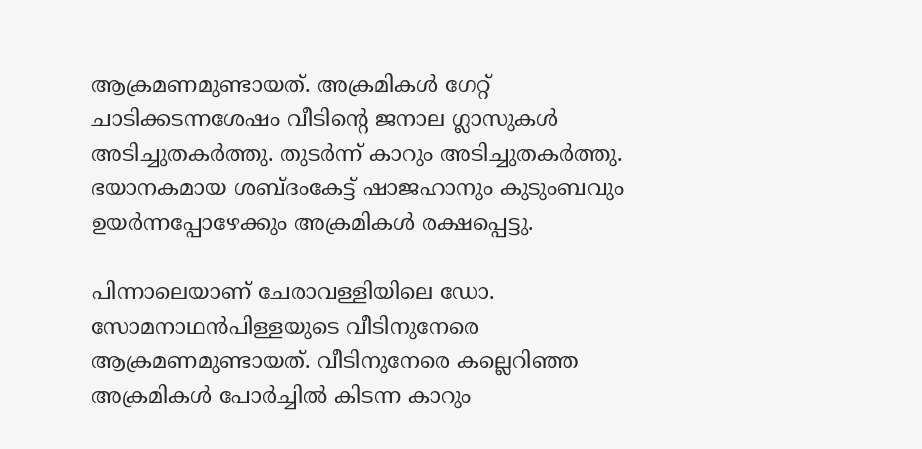ആക്രമണമുണ്ടായത്. അക്രമികള്‍ ഗേറ്റ് ചാടിക്കടന്നശേഷം വീടിന്റെ ജനാല ഗ്ലാസുകള്‍ അടിച്ചുതകര്‍ത്തു. തുടര്‍ന്ന് കാറും അടിച്ചുതകര്‍ത്തു. ഭയാനകമായ ശബ്ദംകേട്ട് ഷാജഹാനും കുടുംബവും ഉയര്‍ന്നപ്പോഴേക്കും അക്രമികള്‍ രക്ഷപ്പെട്ടു.

പിന്നാലെയാണ് ചേരാവള്ളിയിലെ ഡോ. സോമനാഥന്‍പിള്ളയുടെ വീടിനുനേരെ ആക്രമണമുണ്ടായത്. വീടിനുനേരെ കല്ലെറിഞ്ഞ അക്രമികള്‍ പോര്‍ച്ചില്‍ കിടന്ന കാറും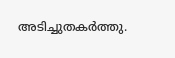അടിച്ചുതകര്‍ത്തു.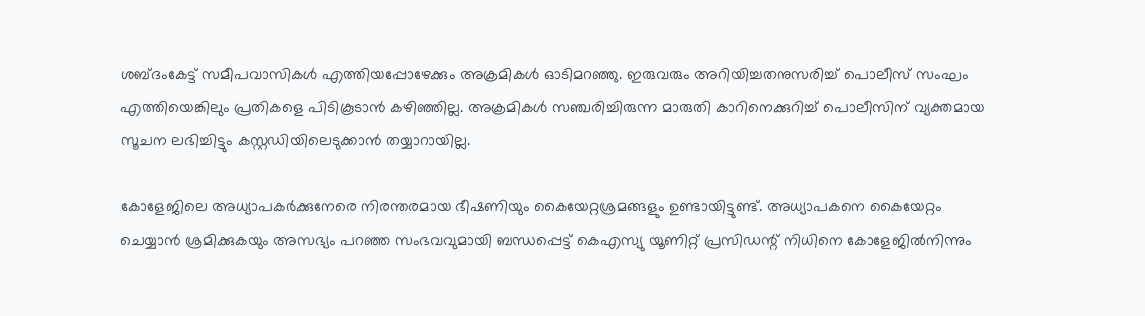ശബ്ദംകേട്ട് സമീപവാസികള്‍ എത്തിയപ്പോഴേക്കും അക്രമികള്‍ ഓടിമറഞ്ഞു. ഇരുവരും അറിയിച്ചതനുസരിച്ച് പൊലീസ് സംഘം എത്തിയെങ്കിലും പ്രതികളെ പിടികൂടാന്‍ കഴിഞ്ഞില്ല. അക്രമികള്‍ സഞ്ചരിച്ചിരുന്ന മാരുതി കാറിനെക്കുറിച്ച് പൊലീസിന് വ്യക്തമായ സൂചന ലഭിച്ചിട്ടും കസ്റ്റഡിയിലെടുക്കാന്‍ തയ്യാറായില്ല.

കോളേജിലെ അധ്യാപകര്‍ക്കുനേരെ നിരന്തരമായ ഭീഷണിയും കൈയേറ്റശ്രമങ്ങളും ഉണ്ടായിട്ടുണ്ട്. അധ്യാപകനെ കൈയേറ്റം ചെയ്യാന്‍ ശ്രമിക്കുകയും അസഭ്യം പറഞ്ഞ സംഭവവുമായി ബന്ധപ്പെട്ട് കെഎസ്യു യൂണിറ്റ് പ്രസിഡന്റ് നിധിനെ കോളേജില്‍നിന്നും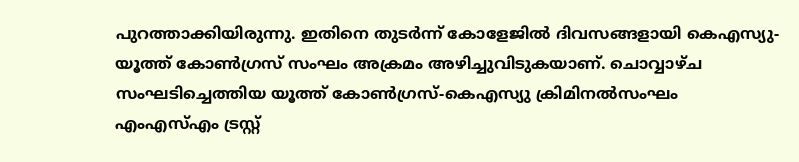പുറത്താക്കിയിരുന്നു. ഇതിനെ തുടര്‍ന്ന് കോളേജില്‍ ദിവസങ്ങളായി കെഎസ്യു-യൂത്ത് കോണ്‍ഗ്രസ് സംഘം അക്രമം അഴിച്ചുവിടുകയാണ്. ചൊവ്വാഴ്ച സംഘടിച്ചെത്തിയ യൂത്ത് കോണ്‍ഗ്രസ്-കെഎസ്യു ക്രിമിനല്‍സംഘം എംഎസ്എം ട്രസ്റ്റ്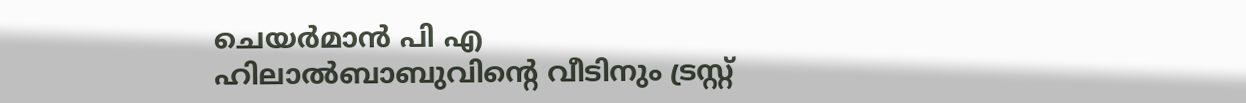ചെയര്‍മാന്‍ പി എ ഹിലാല്‍ബാബുവിന്റെ വീടിനും ട്രസ്റ്റ്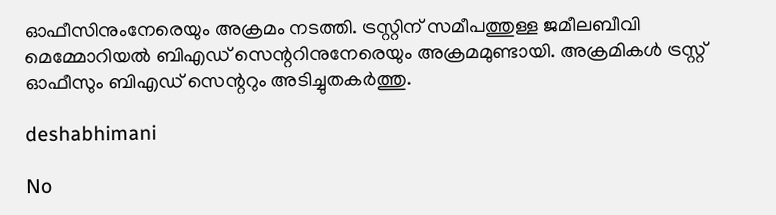ഓഫീസിനുംനേരെയും അക്രമം നടത്തി. ട്രസ്റ്റിന് സമീപത്തുള്ള ജമീലബീവി മെമ്മോറിയല്‍ ബിഎഡ് സെന്ററിനുനേരെയും അക്രമമുണ്ടായി. അക്രമികള്‍ ട്രസ്റ്റ് ഓഫീസും ബിഎഡ് സെന്ററും അടിച്ചുതകര്‍ത്തു.

deshabhimani

No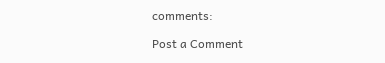comments:

Post a Comment